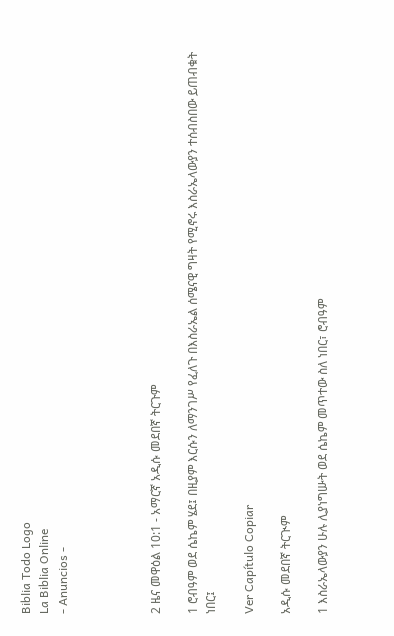Biblia Todo Logo
La Biblia Online
- Anuncios -




2 ዜና መዋዕል 10:1 - አማርኛ አዲሱ መደበኛ ትርጉም

1 ሮብዓም ወደ ሴኬም ሄደ፤ በዚያም እርሱን ለማንገሥ የፈለጉ በእስራኤል ሰሜናዊ ግዛት የሚኖሩ እስራኤላውያን ተሰብስበው ይጠብቁት ነበር፤

Ver Capítulo Copiar

አዲሱ መደበኛ ትርጒም

1 እስራኤላውያን ሁሉ ሊያነግሡት ወደ ሴኬም መጥተው ስለ ነበር፣ ሮብዓም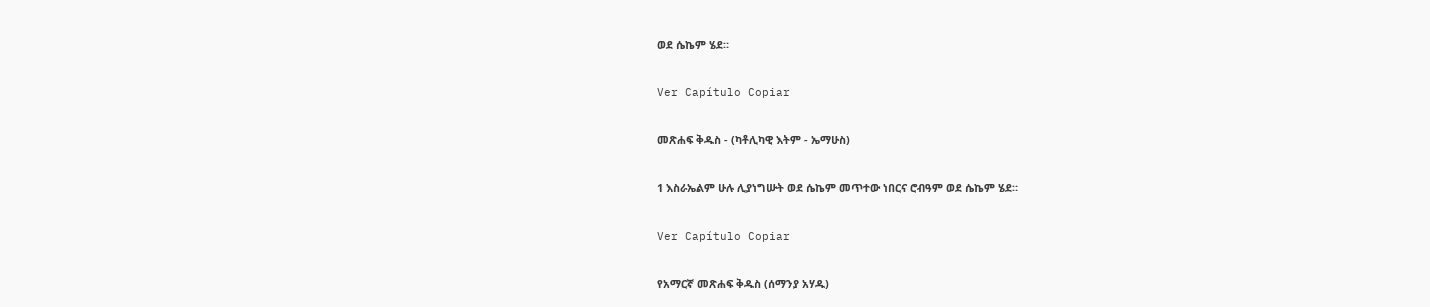ወደ ሴኬም ሄደ።

Ver Capítulo Copiar

መጽሐፍ ቅዱስ - (ካቶሊካዊ እትም - ኤማሁስ)

1 እስራኤልም ሁሉ ሊያነግሡት ወደ ሴኬም መጥተው ነበርና ሮብዓም ወደ ሴኬም ሄደ።

Ver Capítulo Copiar

የአማርኛ መጽሐፍ ቅዱስ (ሰማንያ አሃዱ)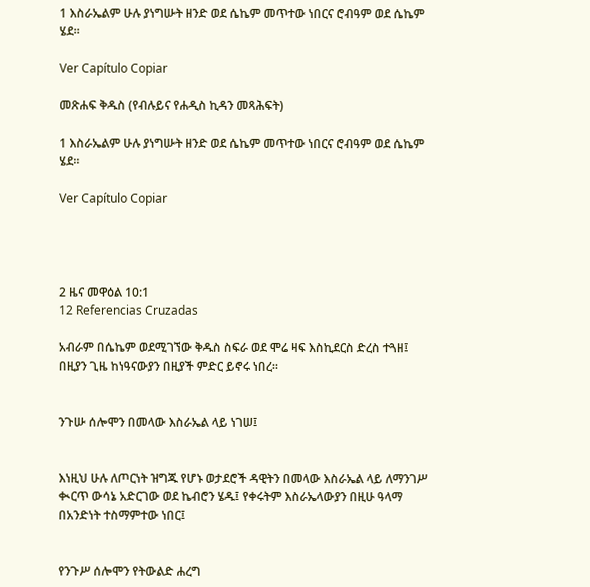1 እስራኤልም ሁሉ ያነግሡት ዘንድ ወደ ሴኬም መጥተው ነበርና ሮብዓም ወደ ሴኬም ሄደ።

Ver Capítulo Copiar

መጽሐፍ ቅዱስ (የብሉይና የሐዲስ ኪዳን መጻሕፍት)

1 እስራኤልም ሁሉ ያነግሡት ዘንድ ወደ ሴኬም መጥተው ነበርና ሮብዓም ወደ ሴኬም ሄደ።

Ver Capítulo Copiar




2 ዜና መዋዕል 10:1
12 Referencias Cruzadas

አብራም በሴኬም ወደሚገኘው ቅዱስ ስፍራ ወደ ሞሬ ዛፍ እስኪደርስ ድረስ ተጓዘ፤ በዚያን ጊዜ ከነዓናውያን በዚያች ምድር ይኖሩ ነበረ።


ንጉሡ ሰሎሞን በመላው እስራኤል ላይ ነገሠ፤


እነዚህ ሁሉ ለጦርነት ዝግጁ የሆኑ ወታደሮች ዳዊትን በመላው እስራኤል ላይ ለማንገሥ ቊርጥ ውሳኔ አድርገው ወደ ኬብሮን ሄዱ፤ የቀሩትም እስራኤላውያን በዚሁ ዓላማ በአንድነት ተስማምተው ነበር፤


የንጉሥ ሰሎሞን የትውልድ ሐረግ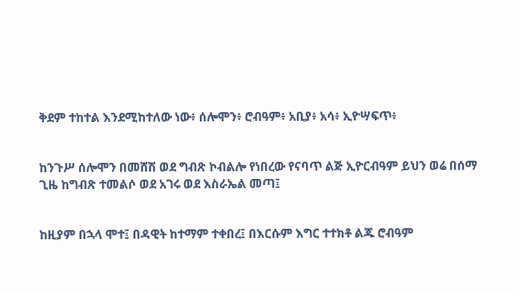ቅደም ተከተል እንደሚከተለው ነው፥ ሰሎሞን፥ ሮብዓም፥ አቢያ፥ አሳ፥ ኢዮሣፍጥ፥


ከንጉሥ ሰሎሞን በመሸሽ ወደ ግብጽ ኮብልሎ የነበረው የናባጥ ልጅ ኢዮርብዓም ይህን ወሬ በሰማ ጊዜ ከግብጽ ተመልሶ ወደ አገሩ ወደ እስራኤል መጣ፤


ከዚያም በኋላ ሞተ፤ በዳዊት ከተማም ተቀበረ፤ በእርሱም እግር ተተክቶ ልጁ ሮብዓም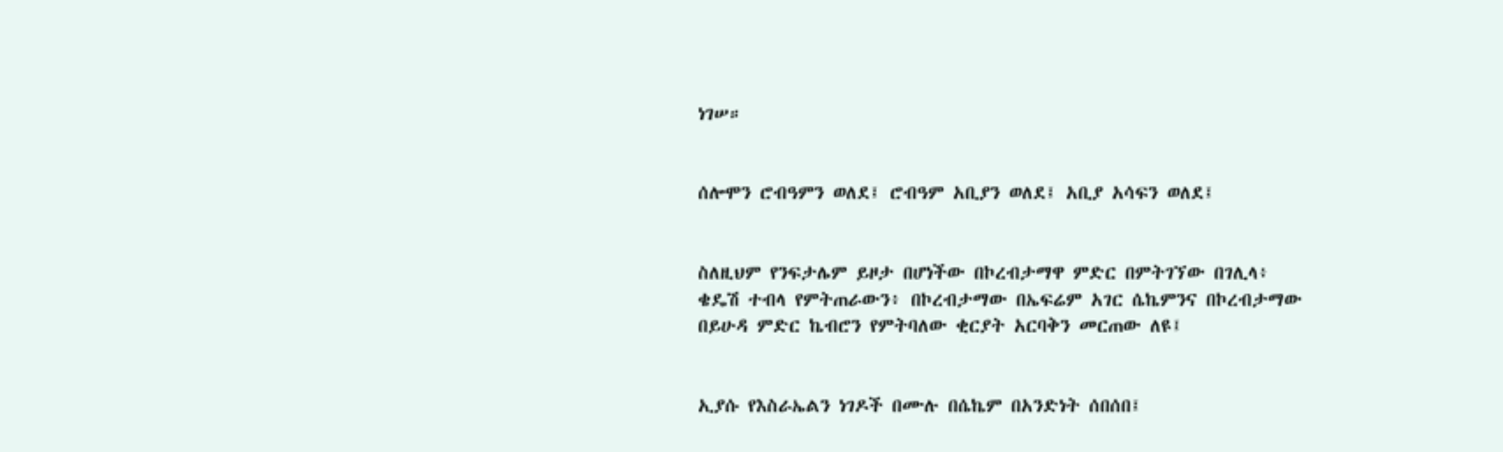ነገሠ።


ሰሎሞን ሮብዓምን ወለደ፤ ሮብዓም አቢያን ወለደ፤ አቢያ አሳፍን ወለደ፤


ስለዚህም የንፍታሌም ይዞታ በሆነችው በኮረብታማዋ ምድር በምትገኘው በገሊላ፥ ቄዴሽ ተብላ የምትጠራውን፥ በኮረብታማው በኤፍሬም አገር ሴኬምንና በኮረብታማው በይሁዳ ምድር ኬብሮን የምትባለው ቂርያት አርባቅን መርጠው ለዩ፤


ኢያሱ የእስራኤልን ነገዶች በሙሉ በሴኬም በአንድነት ሰበሰበ፤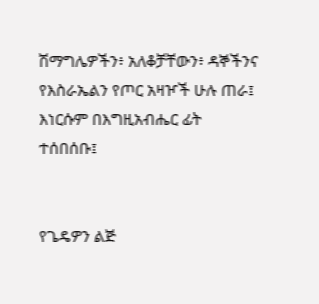ሽማግሌዎችን፥ አለቆቻቸውን፥ ዳኞችንና የእስራኤልን የጦር አዛዦች ሁሉ ጠራ፤ እነርሱም በእግዚአብሔር ፊት ተሰበሰቡ፤


የጌዴዎን ልጅ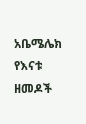አቤሜሌክ የእናቱ ዘመዶች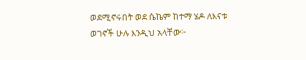ወደሚኖሩበት ወደ ሴኬም ከተማ ሄዶ ለእናቱ ወገኖች ሁሉ እንዲህ አላቸው፦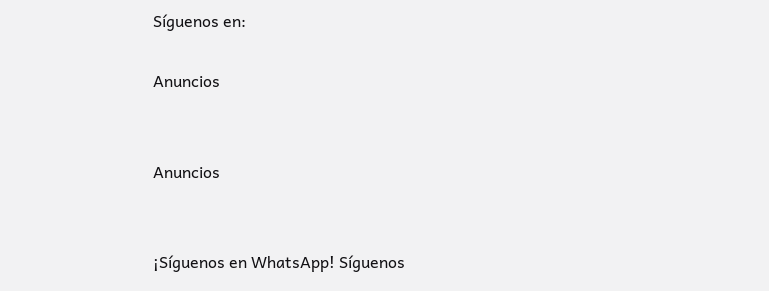Síguenos en:

Anuncios


Anuncios


¡Síguenos en WhatsApp! Síguenos